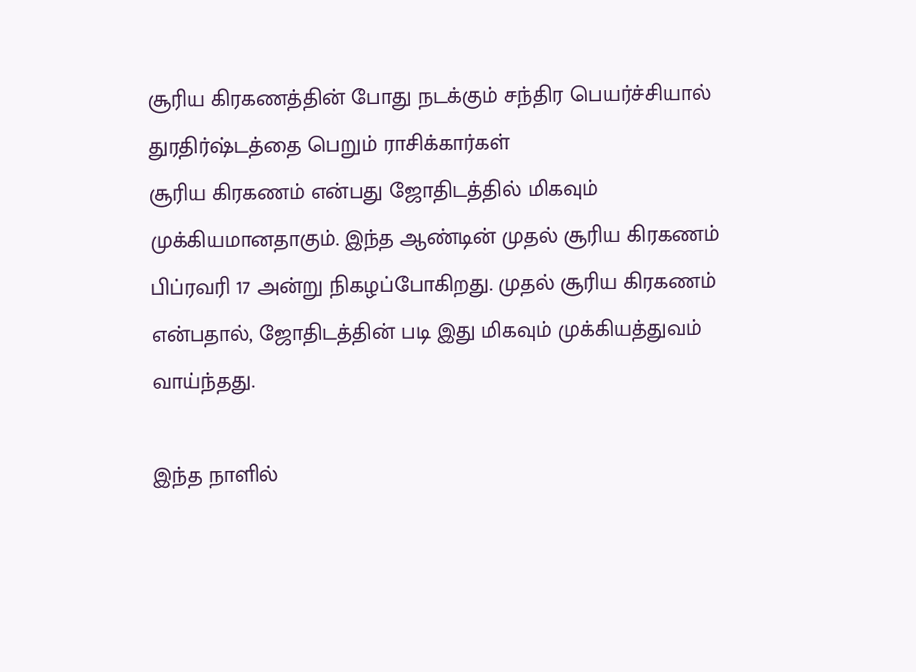சூரிய கிரகணத்தின் போது நடக்கும் சந்திர பெயர்ச்சியால் துரதிர்ஷ்டத்தை பெறும் ராசிக்கார்கள்
சூரிய கிரகணம் என்பது ஜோதிடத்தில் மிகவும் முக்கியமானதாகும். இந்த ஆண்டின் முதல் சூரிய கிரகணம் பிப்ரவரி 17 அன்று நிகழப்போகிறது. முதல் சூரிய கிரகணம் என்பதால், ஜோதிடத்தின் படி இது மிகவும் முக்கியத்துவம் வாய்ந்தது.

இந்த நாளில்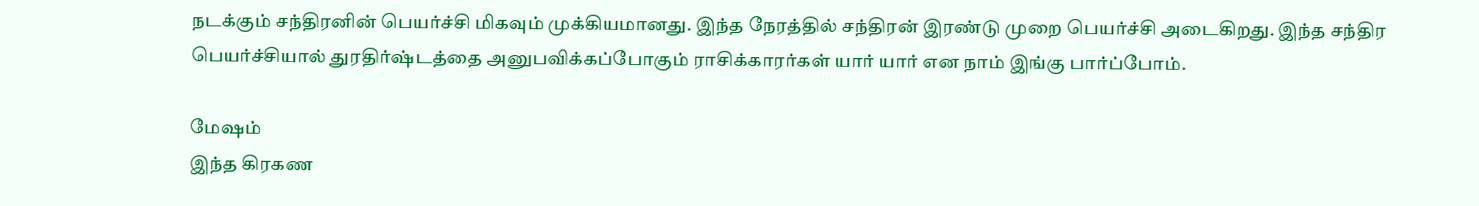நடக்கும் சந்திரனின் பெயர்ச்சி மிகவும் முக்கியமானது. இந்த நேரத்தில் சந்திரன் இரண்டு முறை பெயர்ச்சி அடைகிறது. இந்த சந்திர பெயர்ச்சியால் துரதிர்ஷ்டத்தை அனுபவிக்கப்போகும் ராசிக்காரர்கள் யார் யார் என நாம் இங்கு பார்ப்போம்.

மேஷம்
இந்த கிரகண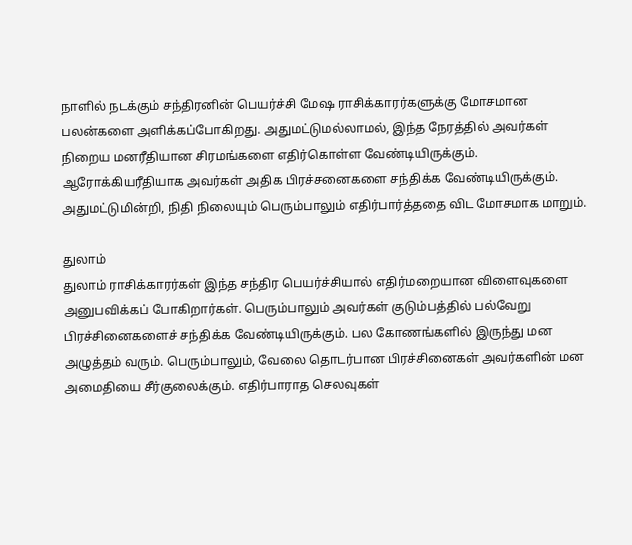நாளில் நடக்கும் சந்திரனின் பெயர்ச்சி மேஷ ராசிக்காரர்களுக்கு மோசமான பலன்களை அளிக்கப்போகிறது. அதுமட்டுமல்லாமல், இந்த நேரத்தில் அவர்கள் நிறைய மனரீதியான சிரமங்களை எதிர்கொள்ள வேண்டியிருக்கும். ஆரோக்கியரீதியாக அவர்கள் அதிக பிரச்சனைகளை சந்திக்க வேண்டியிருக்கும். அதுமட்டுமின்றி, நிதி நிலையும் பெரும்பாலும் எதிர்பார்த்ததை விட மோசமாக மாறும்.

துலாம்
துலாம் ராசிக்காரர்கள் இந்த சந்திர பெயர்ச்சியால் எதிர்மறையான விளைவுகளை அனுபவிக்கப் போகிறார்கள். பெரும்பாலும் அவர்கள் குடும்பத்தில் பல்வேறு பிரச்சினைகளைச் சந்திக்க வேண்டியிருக்கும். பல கோணங்களில் இருந்து மன அழுத்தம் வரும். பெரும்பாலும், வேலை தொடர்பான பிரச்சினைகள் அவர்களின் மன அமைதியை சீர்குலைக்கும். எதிர்பாராத செலவுகள்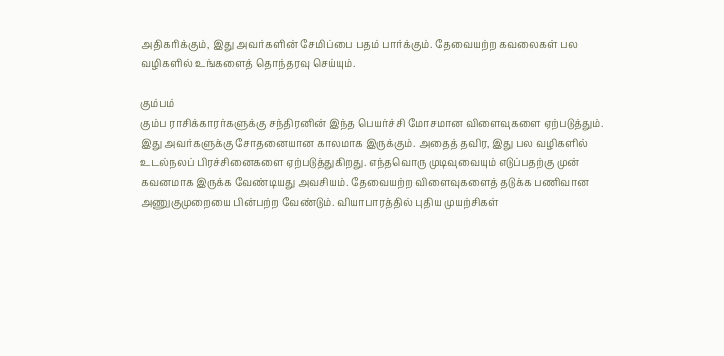அதிகரிக்கும், இது அவர்களின் சேமிப்பை பதம் பார்க்கும். தேவையற்ற கவலைகள் பல வழிகளில் உங்களைத் தொந்தரவு செய்யும்.

கும்பம்
கும்ப ராசிக்காரர்களுக்கு சந்திரனின் இந்த பெயர்ச்சி மோசமான விளைவுகளை ஏற்படுத்தும். இது அவர்களுக்கு சோதனையான காலமாக இருக்கும். அதைத் தவிர, இது பல வழிகளில் உடல்நலப் பிரச்சினைகளை ஏற்படுத்துகிறது. எந்தவொரு முடிவுவையும் எடுப்பதற்கு முன் கவனமாக இருக்க வேண்டியது அவசியம். தேவையற்ற விளைவுகளைத் தடுக்க பணிவான அணுகுமுறையை பின்பற்ற வேண்டும். வியாபாரத்தில் புதிய முயற்சிகள்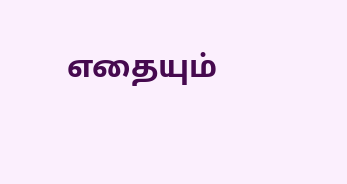எதையும்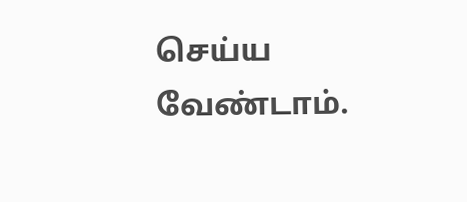செய்ய வேண்டாம்.